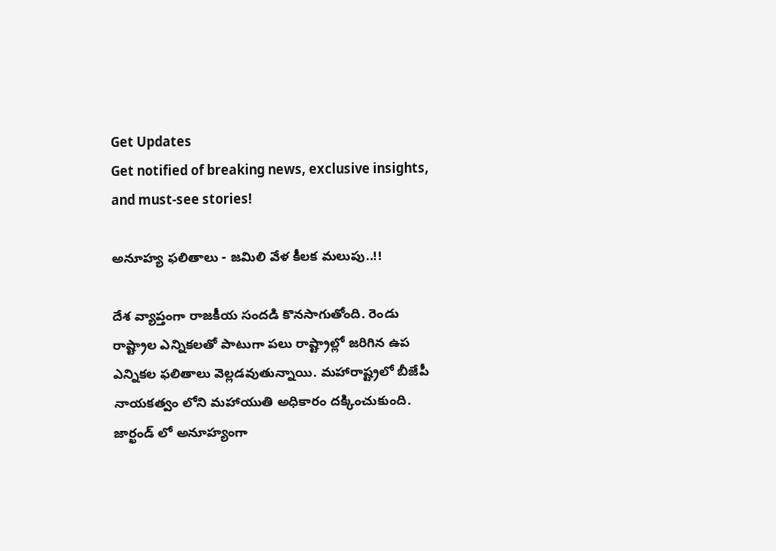Get Updates
Get notified of breaking news, exclusive insights, and must-see stories!

అనూహ్య ఫలితాలు - జమిలి వేళ కీలక మలుపు..!!

దేశ వ్యాప్తంగా రాజకీయ సందడి కొనసాగుతోంది. రెండు రాష్ట్రాల ఎన్నికలతో పాటుగా పలు రాష్ట్రాల్లో జరిగిన ఉప ఎన్నికల ఫలితాలు వెల్లడవుతున్నాయి. మహారాష్ట్రలో బీజేపీ నాయకత్వం లోని మహాయుతి అధికారం దక్కించుకుంది. జార్ఖండ్ లో అనూహ్యంగా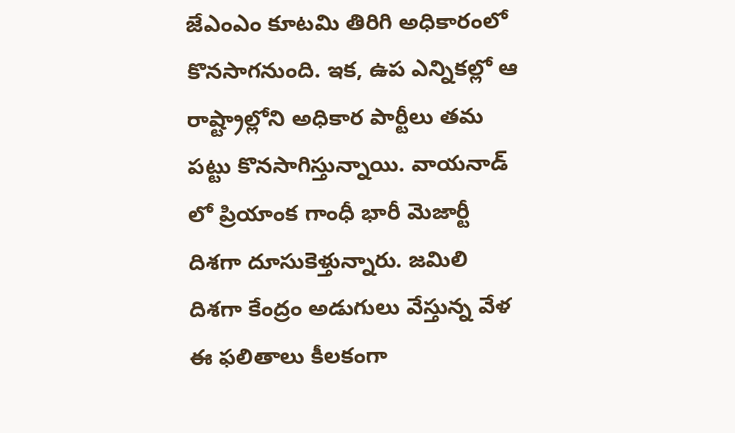జేఎంఎం కూటమి తిరిగి అధికారంలో కొనసాగనుంది. ఇక, ఉప ఎన్నికల్లో ఆ రాష్ట్రాల్లోని అధికార పార్టీలు తమ పట్టు కొనసాగిస్తున్నాయి. వాయనాడ్ లో ప్రియాంక గాంధీ భారీ మెజార్టీ దిశగా దూసుకెళ్తున్నారు. జమిలి దిశగా కేంద్రం అడుగులు వేస్తున్న వేళ ఈ ఫలితాలు కీలకంగా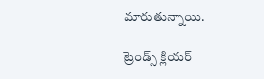మారుతున్నాయి.

ట్రెండ్స్ క్లియర్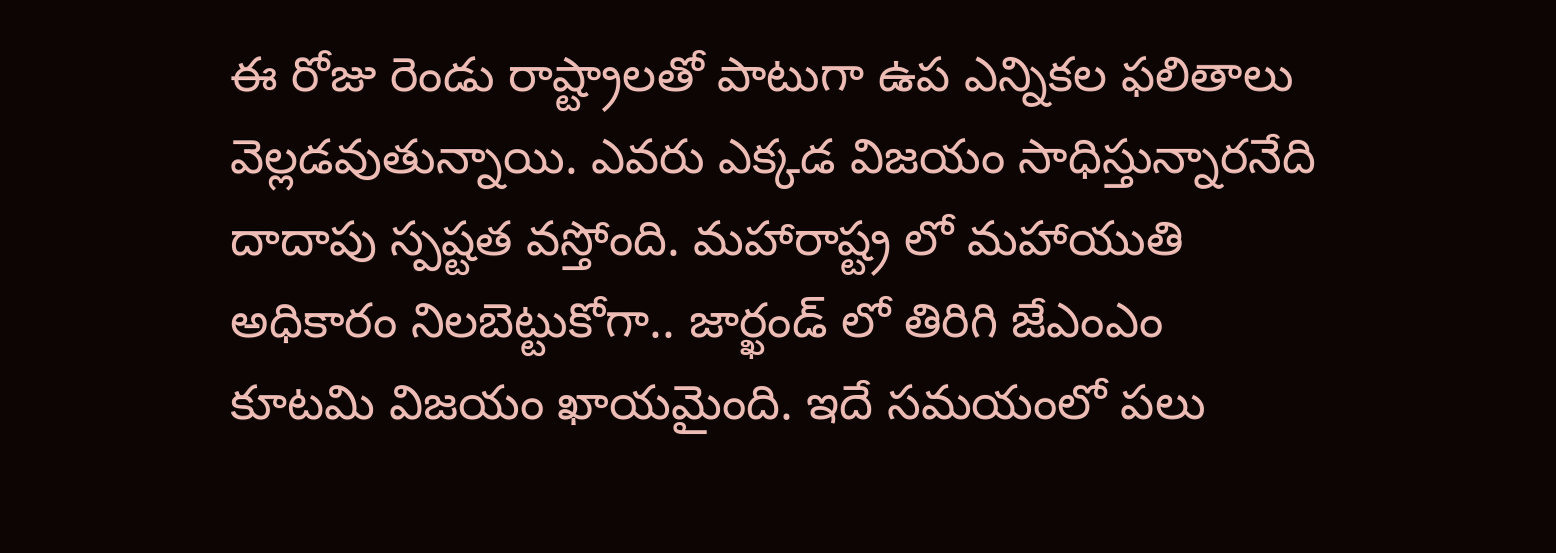ఈ రోజు రెండు రాష్ట్రాలతో పాటుగా ఉప ఎన్నికల ఫలితాలు వెల్లడవుతున్నాయి. ఎవరు ఎక్కడ విజయం సాధిస్తున్నారనేది దాదాపు స్పష్టత వస్తోంది. మహారాష్ట్ర లో మహాయుతి అధికారం నిలబెట్టుకోగా.. జార్ఖండ్ లో తిరిగి జేఎంఎం కూటమి విజయం ఖాయమైంది. ఇదే సమయంలో పలు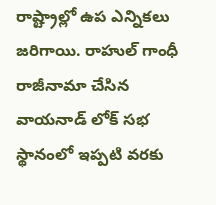రాష్ట్రాల్లో ఉప ఎన్నికలు జరిగాయి. రాహుల్ గాంధీ రాజీనామా చేసిన వాయనాడ్ లోక్ సభ స్థానంలో ఇప్పటి వరకు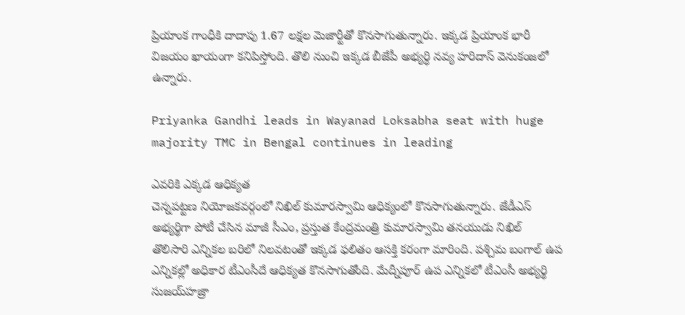ప్రియాంక గాంధీకి దాదాపు 1.67 లక్షల మెజార్టీతో కొనసాగుతున్నారు. ఇక్కడ ప్రియాంక భారీ విజయం ఖాయంగా కనిపిస్తోంది. తొలి నుంచి ఇక్కడ బీజేపీ అభ్యర్ధి నవ్య హరిదాస్ వెనుకంజలో ఉన్నారు.

Priyanka Gandhi leads in Wayanad Loksabha seat with huge majority TMC in Bengal continues in leading

ఎవరికి ఎక్కడ ఆధిక్యత
చెన్నపట్టణ నియోజకవర్గంలో నిఖిల్‌ కుమారస్వామి ఆధిక్యంలో కొనసాగుతున్నారు. జేడీఎస్‌ అభ్యర్థిగా పోటీ చేసిన మాజీ సీఎం, ప్రస్తుత కేంద్రమంత్రి కుమారస్వామి తనయుడు నిఖిల్
తొలిసారి ఎన్నికల బరిలో నిలవటంతో ఇక్కడ ఫలితం ఆసక్తి కరంగా మారింది. పశ్చిమ బంగాల్ ఉప ఎన్నికల్లో అధికార టీఎంసీదే ఆధిక్యత కొనసాగుతోంది. మేద్నీపూర్‌ ఉప ఎన్నికలో టీఎంసీ అభ్యర్థి సుజయ్‌హజ్రా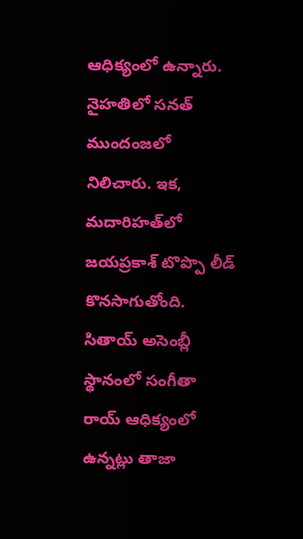ఆధిక్యంలో ఉన్నారు. నైహతిలో సనత్ ముందంజలో నిలిచారు. ఇక, మదారిహత్‌లో జయప్రకాశ్ టొప్పొ లీడ్ కొనసాగుతోంది. సితాయ్‌ అసెంబ్లీ స్థానంలో సంగీతా రాయ్‌ ఆధిక్యంలో ఉన్నట్లు తాజా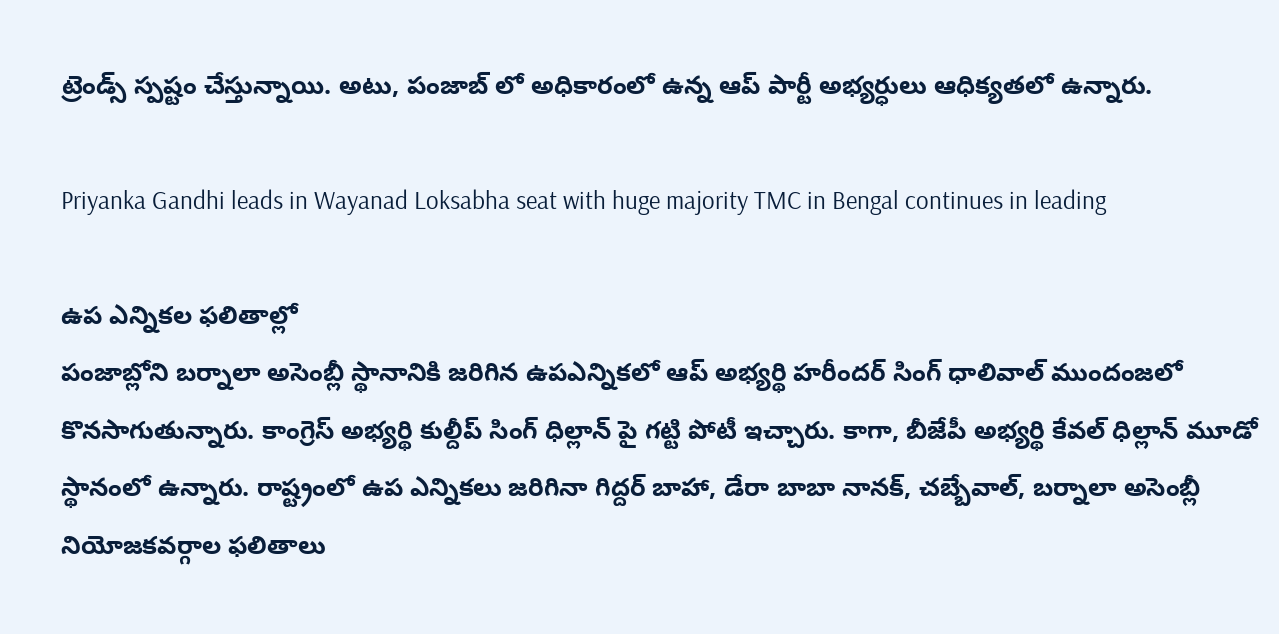ట్రెండ్స్ స్పష్టం చేస్తున్నాయి. అటు, పంజాబ్ లో అధికారంలో ఉన్న ఆప్ పార్టీ అభ్యర్ధులు ఆధిక్యతలో ఉన్నారు.

Priyanka Gandhi leads in Wayanad Loksabha seat with huge majority TMC in Bengal continues in leading

ఉప ఎన్నికల ఫలితాల్లో
పంజాబ్లోని బర్నాలా అసెంబ్లీ స్థానానికి జరిగిన ఉపఎన్నికలో ఆప్ అభ్యర్థి హరీందర్ సింగ్ ధాలివాల్ ముందంజలో కొనసాగుతున్నారు. కాంగ్రెస్ అభ్యర్థి కుల్దీప్ సింగ్ ధిల్లాన్‌ పై గట్టి పోటీ ఇచ్చారు. కాగా, బీజేపీ అభ్యర్థి కేవల్ ధిల్లాన్ మూడో స్థానంలో ఉన్నారు. రాష్ట్రంలో ఉప ఎన్నికలు జరిగినా గిద్దర్‌ బాహా, డేరా బాబా నానక్, చబ్బేవాల్, బర్నాలా అసెంబ్లీ నియోజకవర్గాల ఫలితాలు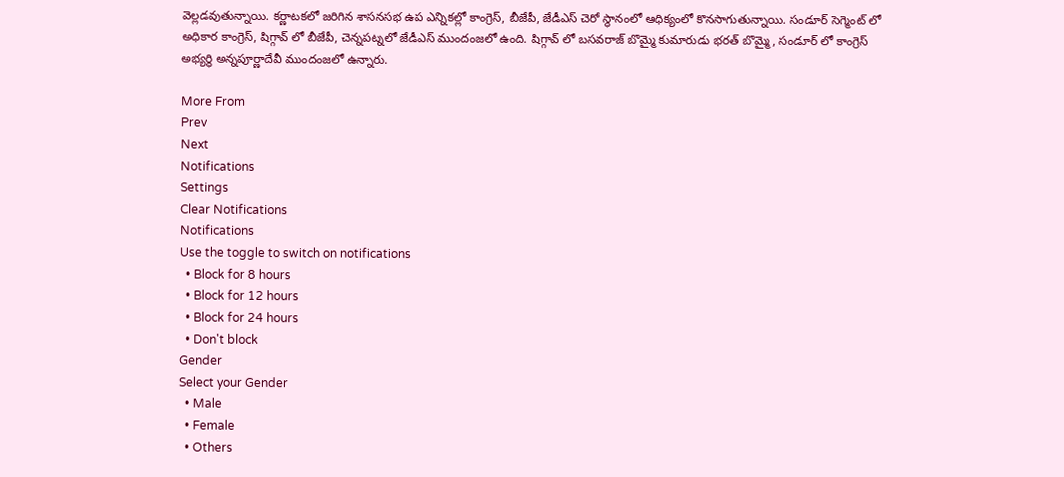వెల్లడవుతున్నాయి. కర్ణాటకలో జరిగిన శాసనసభ ఉప ఎన్నికల్లో కాంగ్రెస్‌, బీజేపీ, జేడీఎస్ చెరో స్థానంలో ఆధిక్యంలో కొనసాగుతున్నాయి. సండూర్ సెగ్మెంట్‌ లో అధికార కాంగ్రెస్, షిగ్గావ్ లో బీజేపీ, చెన్నపట్నలో జేడీఎస్ ముందంజలో ఉంది. షిగ్గావ్ లో బసవరాజ్ బొమ్మై కుమారుడు భరత్ బొమ్మై, సండూర్‌ లో కాంగ్రెస్‌ అభ్యర్థి అన్నపూర్ణాదేవీ ముందంజలో ఉన్నారు.

More From
Prev
Next
Notifications
Settings
Clear Notifications
Notifications
Use the toggle to switch on notifications
  • Block for 8 hours
  • Block for 12 hours
  • Block for 24 hours
  • Don't block
Gender
Select your Gender
  • Male
  • Female
  • Others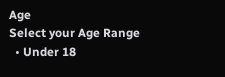Age
Select your Age Range
  • Under 18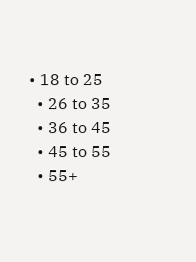• 18 to 25
  • 26 to 35
  • 36 to 45
  • 45 to 55
  • 55+